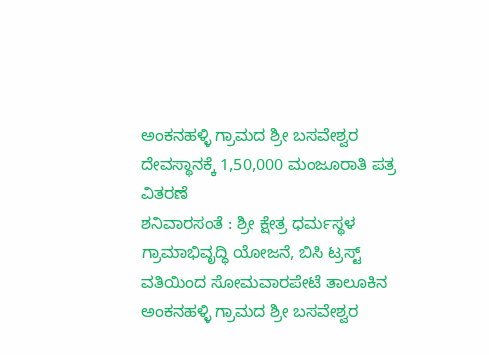ಅಂಕನಹಳ್ಳಿ ಗ್ರಾಮದ ಶ್ರೀ ಬಸವೇಶ್ವರ ದೇವಸ್ಥಾನಕ್ಕೆ 1,50,000 ಮಂಜೂರಾತಿ ಪತ್ರ ವಿತರಣೆ
ಶನಿವಾರಸಂತೆ : ಶ್ರೀ ಕ್ಷೇತ್ರ ಧರ್ಮಸ್ಥಳ ಗ್ರಾಮಾಭಿವೃದ್ಧಿ ಯೋಜನೆ, ಬಿಸಿ ಟ್ರಸ್ಟ್ ವತಿಯಿಂದ ಸೋಮವಾರಪೇಟೆ ತಾಲೂಕಿನ ಅಂಕನಹಳ್ಳಿ ಗ್ರಾಮದ ಶ್ರೀ ಬಸವೇಶ್ವರ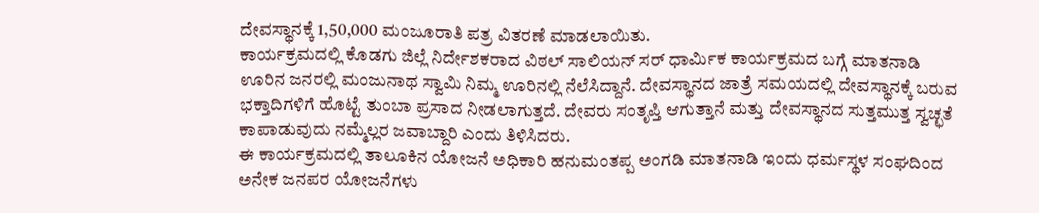ದೇವಸ್ಥಾನಕ್ಕೆ 1,50,000 ಮಂಜೂರಾತಿ ಪತ್ರ ವಿತರಣೆ ಮಾಡಲಾಯಿತು.
ಕಾರ್ಯಕ್ರಮದಲ್ಲಿ ಕೊಡಗು ಜಿಲ್ಲೆ ನಿರ್ದೇಶಕರಾದ ವಿಠಲ್ ಸಾಲಿಯನ್ ಸರ್ ಧಾರ್ಮಿಕ ಕಾರ್ಯಕ್ರಮದ ಬಗ್ಗೆ ಮಾತನಾಡಿ ಊರಿನ ಜನರಲ್ಲಿ ಮಂಜುನಾಥ ಸ್ವಾಮಿ ನಿಮ್ಮ ಊರಿನಲ್ಲಿ ನೆಲೆಸಿದ್ದಾನೆ. ದೇವಸ್ಥಾನದ ಜಾತ್ರೆ ಸಮಯದಲ್ಲಿ ದೇವಸ್ಥಾನಕ್ಕೆ ಬರುವ ಭಕ್ತಾದಿಗಳಿಗೆ ಹೊಟ್ಟೆ ತುಂಬಾ ಪ್ರಸಾದ ನೀಡಲಾಗುತ್ತದೆ. ದೇವರು ಸಂತೃಪ್ತಿ ಆಗುತ್ತಾನೆ ಮತ್ತು ದೇವಸ್ಥಾನದ ಸುತ್ತಮುತ್ತ ಸ್ವಚ್ಛತೆ ಕಾಪಾಡುವುದು ನಮ್ಮೆಲ್ಲರ ಜವಾಬ್ದಾರಿ ಎಂದು ತಿಳಿಸಿದರು.
ಈ ಕಾರ್ಯಕ್ರಮದಲ್ಲಿ ತಾಲೂಕಿನ ಯೋಜನೆ ಅಧಿಕಾರಿ ಹನುಮಂತಪ್ಪ ಅಂಗಡಿ ಮಾತನಾಡಿ ಇಂದು ಧರ್ಮಸ್ಥಳ ಸಂಘದಿಂದ ಅನೇಕ ಜನಪರ ಯೋಜನೆಗಳು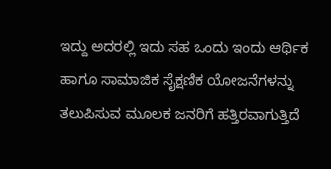ಇದ್ದು ಅದರಲ್ಲಿ ಇದು ಸಹ ಒಂದು ಇಂದು ಆರ್ಥಿಕ ಹಾಗೂ ಸಾಮಾಜಿಕ ಸೈಕ್ಷಣಿಕ ಯೋಜನೆಗಳನ್ನು ತಲುಪಿಸುವ ಮೂಲಕ ಜನರಿಗೆ ಹತ್ತಿರವಾಗುತ್ತಿದೆ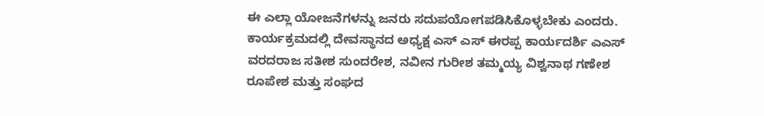ಈ ಎಲ್ಲಾ ಯೋಜನೆಗಳನ್ನು ಜನರು ಸದುಪಯೋಗಪಡಿಸಿಕೊಳ್ಳಬೇಕು ಎಂದರು. ಕಾರ್ಯಕ್ರಮದಲ್ಲಿ ದೇವಸ್ಥಾನದ ಅಧ್ಯಕ್ಷ ಎಸ್ ಎಸ್ ಈರಪ್ಪ ಕಾರ್ಯದರ್ಶಿ ಎಎಸ್ ವರದರಾಜ ಸತೀಶ ಸುಂದರೇಶ, ನವೀನ ಗುರೀಶ ತಮ್ಮಯ್ಯ ವಿಶ್ವನಾಥ ಗಣೇಶ ರೂಪೇಶ ಮತ್ತು ಸಂಘದ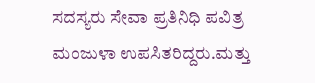ಸದಸ್ಯರು ಸೇವಾ ಪ್ರತಿನಿಧಿ ಪವಿತ್ರ ಮಂಜುಳಾ ಉಪಸಿತರಿದ್ದರು.ಮತ್ತು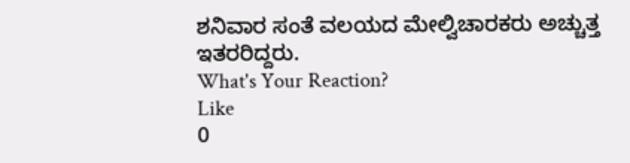ಶನಿವಾರ ಸಂತೆ ವಲಯದ ಮೇಲ್ವಿಚಾರಕರು ಅಚ್ಚುತ್ತ ಇತರರಿದ್ದರು.
What's Your Reaction?
Like
0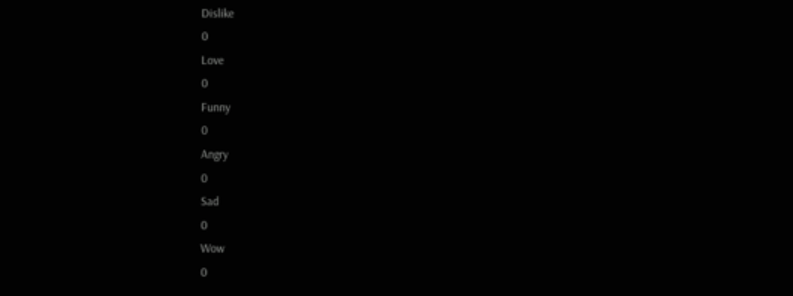Dislike
0
Love
0
Funny
0
Angry
0
Sad
0
Wow
0